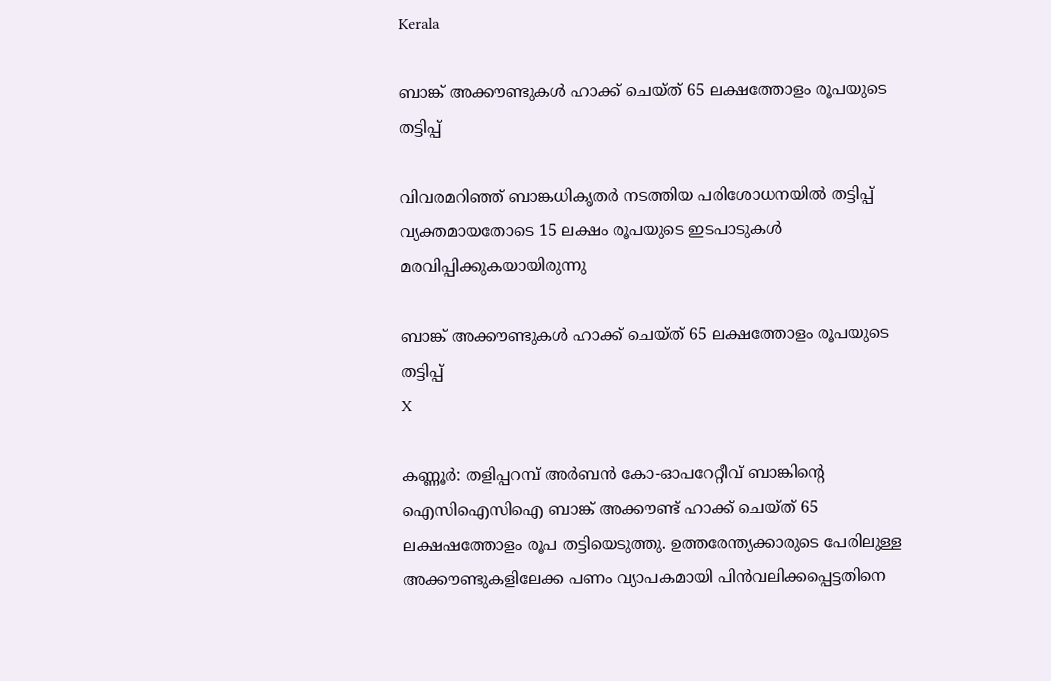Kerala

ബാങ്ക് അക്കൗണ്ടുകള്‍ ഹാക്ക് ചെയ്ത് 65 ലക്ഷത്തോളം രൂപയുടെ തട്ടിപ്പ്

വിവരമറിഞ്ഞ് ബാങ്കധികൃതര്‍ നടത്തിയ പരിശോധനയില്‍ തട്ടിപ്പ് വ്യക്തമായതോടെ 15 ലക്ഷം രൂപയുടെ ഇടപാടുകള്‍ മരവിപ്പിക്കുകയായിരുന്നു

ബാങ്ക് അക്കൗണ്ടുകള്‍ ഹാക്ക് ചെയ്ത് 65 ലക്ഷത്തോളം രൂപയുടെ തട്ടിപ്പ്
X

കണ്ണൂര്‍: തളിപ്പറമ്പ് അര്‍ബന്‍ കോ-ഓപറേറ്റീവ് ബാങ്കിന്റെ ഐസിഐസിഐ ബാങ്ക് അക്കൗണ്ട് ഹാക്ക് ചെയ്ത് 65 ലക്ഷഷത്തോളം രൂപ തട്ടിയെടുത്തു. ഉത്തരേന്ത്യക്കാരുടെ പേരിലുള്ള അക്കൗണ്ടുകളിലേക്ക പണം വ്യാപകമായി പിന്‍വലിക്കപ്പെട്ടതിനെ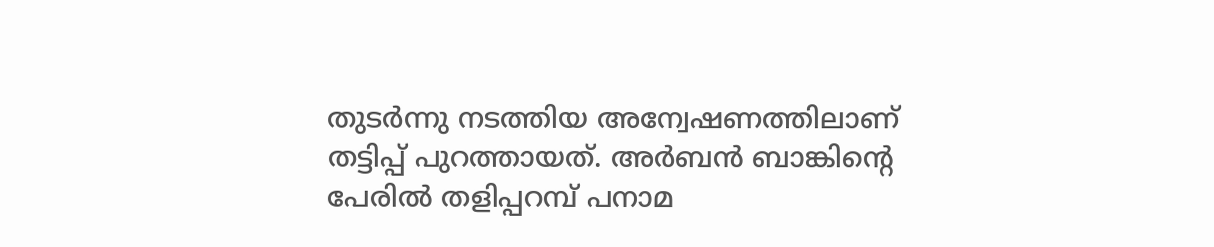തുടര്‍ന്നു നടത്തിയ അന്വേഷണത്തിലാണ് തട്ടിപ്പ് പുറത്തായത്. അര്‍ബന്‍ ബാങ്കിന്റെ പേരില്‍ തളിപ്പറമ്പ് പനാമ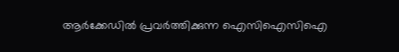ആര്‍ക്കേഡില്‍ പ്രവര്‍ത്തിക്കുന്ന ഐസിഐസിഐ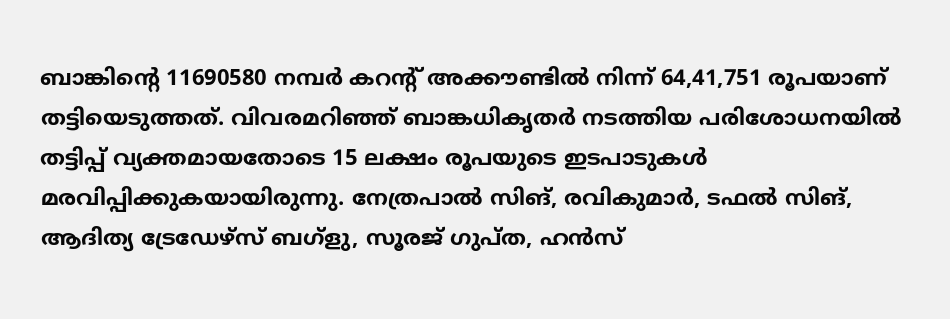ബാങ്കിന്റെ 11690580 നമ്പര്‍ കറന്റ് അക്കൗണ്ടില്‍ നിന്ന് 64,41,751 രൂപയാണ് തട്ടിയെടുത്തത്. വിവരമറിഞ്ഞ് ബാങ്കധികൃതര്‍ നടത്തിയ പരിശോധനയില്‍ തട്ടിപ്പ് വ്യക്തമായതോടെ 15 ലക്ഷം രൂപയുടെ ഇടപാടുകള്‍ മരവിപ്പിക്കുകയായിരുന്നു. നേത്രപാല്‍ സിങ്, രവികുമാര്‍, ടഫല്‍ സിങ്, ആദിത്യ ട്രേഡേഴ്‌സ് ബഗ്‌ളു, സൂരജ് ഗുപ്ത, ഹന്‍സ്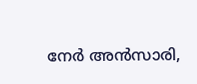നേര്‍ അന്‍സാരി,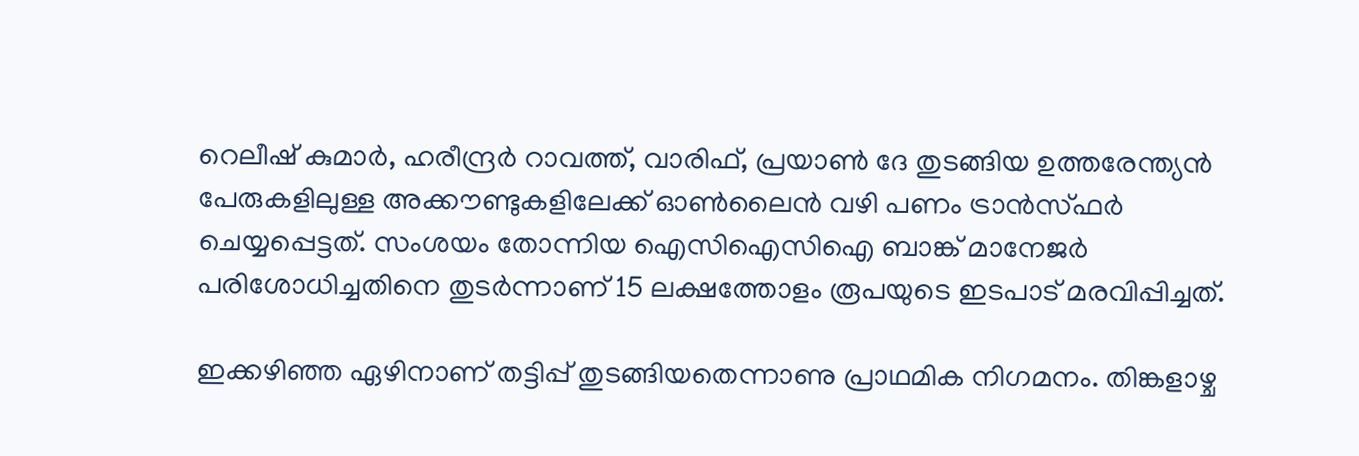റെലീഷ് കുമാര്‍, ഹരീന്ദ്രര്‍ റാവത്ത്, വാരിഫ്, പ്രയാണ്‍ ദേ തുടങ്ങിയ ഉത്തരേന്ത്യന്‍ പേരുകളിലുള്ള അക്കൗണ്ടുകളിലേക്ക് ഓണ്‍ലൈന്‍ വഴി പണം ട്രാന്‍സ്ഫര്‍ ചെയ്യപ്പെട്ടത്. സംശയം തോന്നിയ ഐസിഐസിഐ ബാങ്ക് മാനേജര്‍ പരിശോധിച്ചതിനെ തുടര്‍ന്നാണ് 15 ലക്ഷത്തോളം രൂപയുടെ ഇടപാട് മരവിപ്പിച്ചത്.

ഇക്കഴിഞ്ഞ ഏഴിനാണ് തട്ടിപ്പ് തുടങ്ങിയതെന്നാണു പ്രാഥമിക നിഗമനം. തിങ്കളാഴ്ച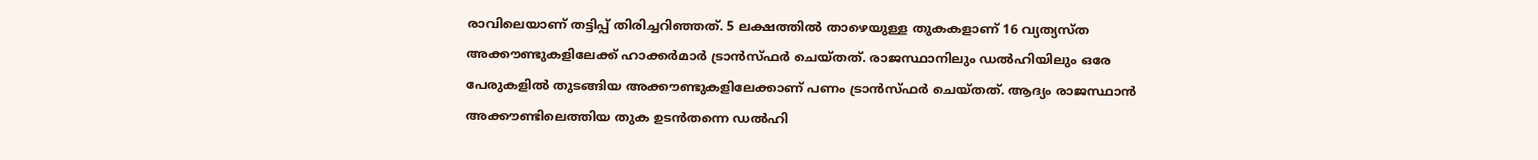രാവിലെയാണ് തട്ടിപ്പ് തിരിച്ചറിഞ്ഞത്. 5 ലക്ഷത്തില്‍ താഴെയുള്ള തുകകളാണ് 16 വ്യത്യസ്ത അക്കൗണ്ടുകളിലേക്ക് ഹാക്കര്‍മാര്‍ ട്രാന്‍സ്ഫര്‍ ചെയ്തത്. രാജസ്ഥാനിലും ഡല്‍ഹിയിലും ഒരേ പേരുകളില്‍ തുടങ്ങിയ അക്കൗണ്ടുകളിലേക്കാണ് പണം ട്രാന്‍സ്ഫര്‍ ചെയ്തത്. ആദ്യം രാജസ്ഥാന്‍ അക്കൗണ്ടിലെത്തിയ തുക ഉടന്‍തന്നെ ഡല്‍ഹി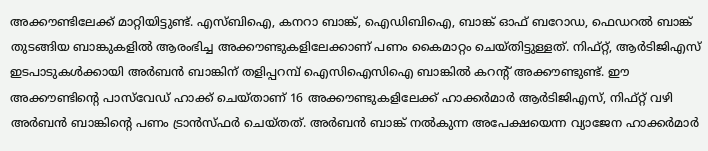അക്കൗണ്ടിലേക്ക് മാറ്റിയിട്ടുണ്ട്. എസ്ബിഐ, കനറാ ബാങ്ക്, ഐഡിബിഐ, ബാങ്ക് ഓഫ് ബറോഡ, ഫെഡറല്‍ ബാങ്ക് തുടങ്ങിയ ബാങ്കുകളില്‍ ആരംഭിച്ച അക്കൗണ്ടുകളിലേക്കാണ് പണം കൈമാറ്റം ചെയ്തിട്ടുള്ളത്. നിഫ്റ്റ്, ആര്‍ടിജിഎസ് ഇടപാടുകള്‍ക്കായി അര്‍ബന്‍ ബാങ്കിന് തളിപ്പറമ്പ് ഐസിഐസിഐ ബാങ്കില്‍ കറന്റ് അക്കൗണ്ടുണ്ട്. ഈ അക്കൗണ്ടിന്റെ പാസ്‌വേഡ് ഹാക്ക് ചെയ്താണ് 16 അക്കൗണ്ടുകളിലേക്ക് ഹാക്കര്‍മാര്‍ ആര്‍ടിജിഎസ്, നിഫ്റ്റ് വഴി അര്‍ബന്‍ ബാങ്കിന്റെ പണം ട്രാന്‍സ്ഫര്‍ ചെയ്തത്. അര്‍ബന്‍ ബാങ്ക് നല്‍കുന്ന അപേക്ഷയെന്ന വ്യാജേന ഹാക്കര്‍മാര്‍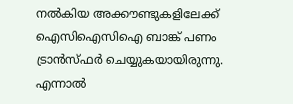നല്‍കിയ അക്കൗണ്ടുകളിലേക്ക് ഐസിഐസിഐ ബാങ്ക് പണം ട്രാന്‍സ്ഫര്‍ ചെയ്യുകയായിരുന്നു. എന്നാല്‍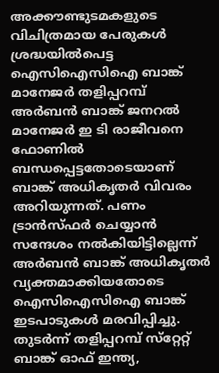അക്കൗണ്ടുടമകളുടെ വിചിത്രമായ പേരുകള്‍ ശ്രദ്ധയില്‍പെട്ട ഐസിഐസിഐ ബാങ്ക് മാനേജര്‍ തളിപ്പറമ്പ് അര്‍ബന്‍ ബാങ്ക് ജനറല്‍ മാനേജര്‍ ഇ ടി രാജീവനെ ഫോണില്‍ ബന്ധപ്പെട്ടതോടെയാണ് ബാങ്ക് അധികൃതര്‍ വിവരം അറിയുന്നത്. പണം ട്രാന്‍സ്ഫര്‍ ചെയ്യാന്‍ സന്ദേശം നല്‍കിയിട്ടില്ലെന്ന് അര്‍ബന്‍ ബാങ്ക് അധികൃതര്‍ വ്യക്തമാക്കിയതോടെ ഐസിഐസിഐ ബാങ്ക് ഇടപാടുകള്‍ മരവിപ്പിച്ചു. തുടര്‍ന്ന് തളിപ്പറമ്പ് സ്‌റ്റേറ്റ് ബാങ്ക് ഓഫ് ഇന്ത്യ,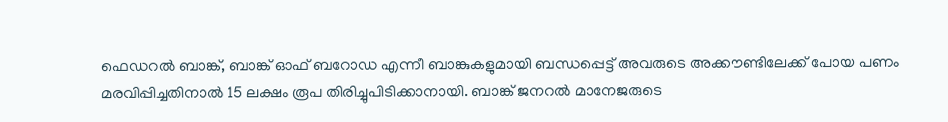ഫെഡറല്‍ ബാങ്ക്, ബാങ്ക് ഓഫ് ബറോഡ എന്നീ ബാങ്കുകളുമായി ബന്ധപ്പെട്ട് അവരുടെ അക്കൗണ്ടിലേക്ക് പോയ പണം മരവിപ്പിച്ചതിനാല്‍ 15 ലക്ഷം രൂപ തിരിച്ചുപിടിക്കാനായി. ബാങ്ക് ജനറല്‍ മാനേജരുടെ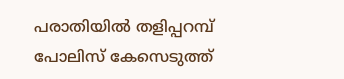പരാതിയില്‍ തളിപ്പറമ്പ് പോലിസ് കേസെടുത്ത്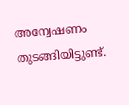അന്വേഷണം തുടങ്ങിയിട്ടുണ്ട്.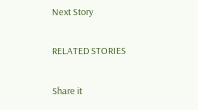Next Story

RELATED STORIES

Share it